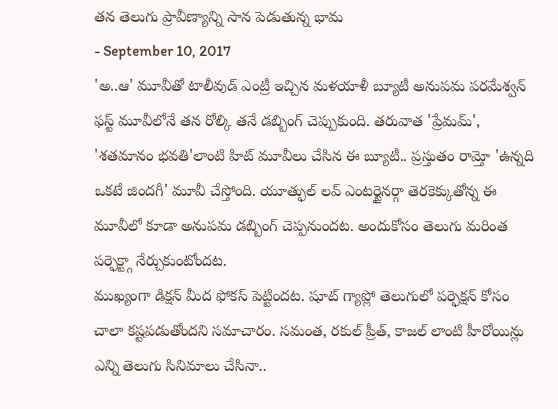తన తెలుగు ప్రావీణ్యాన్ని సాన పెడుతున్న భామ
- September 10, 2017
'అ..ఆ' మూవీతో టాలీవుడ్ ఎంట్రీ ఇచ్చిన మళయాళీ బ్యూటీ అనుపమ పరమేశ్వన్ ఫస్ట్ మూవీలోనే తన రోల్కి తనే డబ్బింగ్ చెప్పుకుంది. తరువాత 'ప్రేమమ్', 'శతమానం భవతి'లాంటి హిట్ మూవీలు చేసిన ఈ బ్యూటీ.. ప్రస్తుతం రామ్తో 'ఉన్నది ఒకటే జిందగీ' మూవీ చేస్తోంది. యూత్ఫుల్ లవ్ ఎంటర్టైనర్గా తెరకెక్కుతోన్న ఈ మూవీలో కూడా అనుపమ డబ్బింగ్ చెప్పనుందట. అందుకోసం తెలుగు మరింత పర్ఫెక్ట్గా నేర్చుకుంటోందట.
ముఖ్యంగా డిక్షన్ మీద ఫోకస్ పెట్టిందట. షూట్ గ్యాప్లో తెలుగులో పర్ఫెక్షన్ కోసం చాలా కష్టపడుతోందని సమాచారం. సమంత, రకుల్ ప్రీత్, కాజల్ లాంటి హీరోయిన్లు ఎన్ని తెలుగు సినిమాలు చేసినా..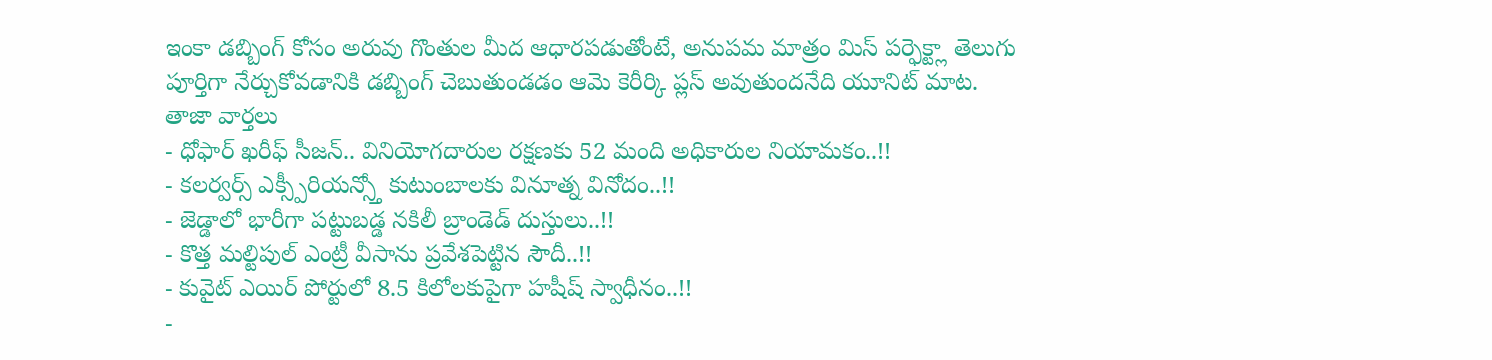ఇంకా డబ్బింగ్ కోసం అరువు గొంతుల మీద ఆధారపడుతోంటే, అనుపమ మాత్రం మిస్ పర్ఫెక్ట్లా తెలుగు పూర్తిగా నేర్చుకోవడానికి డబ్బింగ్ చెబుతుండడం ఆమె కెరీర్కి ప్లస్ అవుతుందనేది యూనిట్ మాట.
తాజా వార్తలు
- ధోఫార్ ఖరీఫ్ సీజన్.. వినియోగదారుల రక్షణకు 52 మంది అధికారుల నియామకం..!!
- కలర్వర్స్ ఎక్స్పీరియన్స్తో కుటుంబాలకు వినూత్న వినోదం..!!
- జెడ్డాలో భారీగా పట్టుబడ్డ నకిలీ బ్రాండెడ్ దుస్తులు..!!
- కొత్త మల్టిపుల్ ఎంట్రీ వీసాను ప్రవేశపెట్టిన సౌదీ..!!
- కువైట్ ఎయిర్ పోర్టులో 8.5 కిలోలకుపైగా హషీష్ స్వాధీనం..!!
-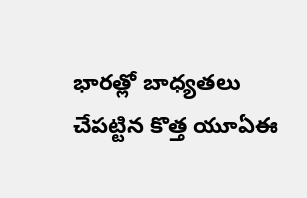భారత్లో బాధ్యతలు చేపట్టిన కొత్త యూఏఈ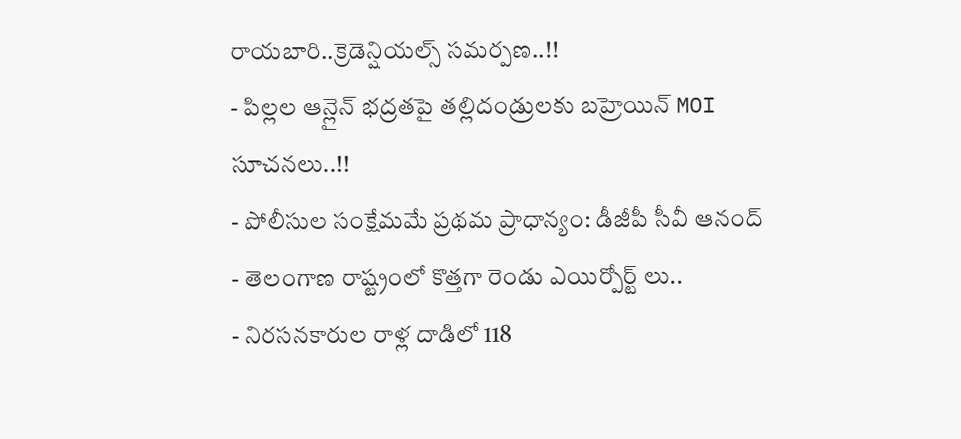రాయబారి..క్రెడెన్షియల్స్ సమర్పణ..!!
- పిల్లల ఆన్లైన్ భద్రతపై తల్లిదండ్రులకు బహ్రెయిన్ MOI సూచనలు..!!
- పోలీసుల సంక్షేమమే ప్రథమ ప్రాధాన్యం: డీజీపీ సీవీ ఆనంద్
- తెలంగాణ రాష్ట్రంలో కొత్తగా రెండు ఎయిర్పోర్ట్ లు..
- నిరసనకారుల రాళ్ల దాడిలో 118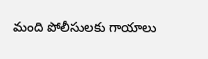మంది పోలీసులకు గాయాలు